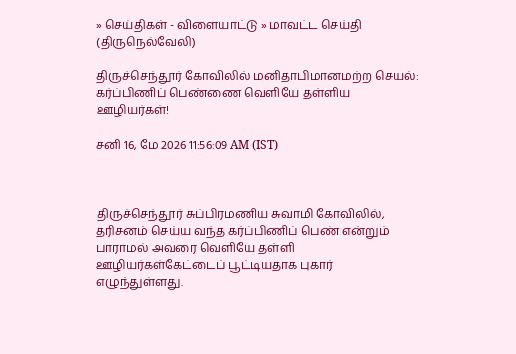» செய்திகள் - விளையாட்டு » மாவட்ட செய்தி (திருநெல்வேலி)

திருச்செந்தூர் கோவிலில் மனிதாபிமானமற்ற செயல்: கர்ப்பிணிப் பெண்ணை வெளியே தள்ளிய ஊழியர்கள்!

சனி 16, மே 2026 11:56:09 AM (IST)



திருச்செந்தூர் சுப்பிரமணிய சுவாமி கோவிலில், தரிசனம் செய்ய வந்த கர்ப்பிணிப் பெண் என்றும் பாராமல் அவரை வெளியே தள்ளி ஊழியர்கள்கேட்டைப் பூட்டியதாக புகார் எழுந்துள்ளது.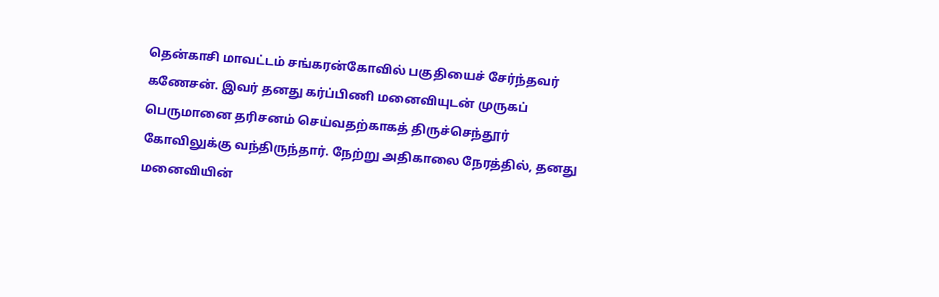தென்காசி மாவட்டம் சங்கரன்கோவில் பகுதியைச் சேர்ந்தவர் கணேசன். இவர் தனது கர்ப்பிணி மனைவியுடன் முருகப் பெருமானை தரிசனம் செய்வதற்காகத் திருச்செந்தூர் கோவிலுக்கு வந்திருந்தார். நேற்று அதிகாலை நேரத்தில், தனது மனைவியின்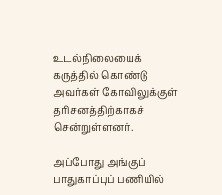உடல்நிலையைக் கருத்தில் கொண்டு அவர்கள் கோவிலுக்குள் தரிசனத்திற்காகச் சென்றுள்ளனர்.

அப்போது அங்குப் பாதுகாப்புப் பணியில்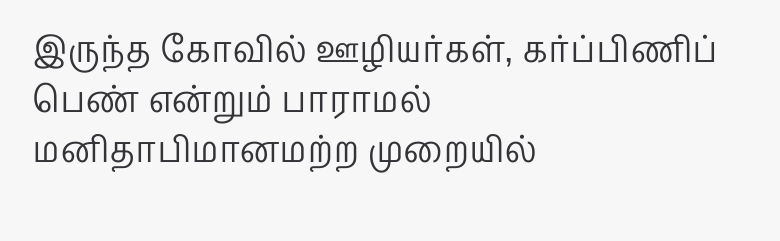இருந்த கோவில் ஊழியர்கள், கர்ப்பிணிப் பெண் என்றும் பாராமல் மனிதாபிமானமற்ற முறையில்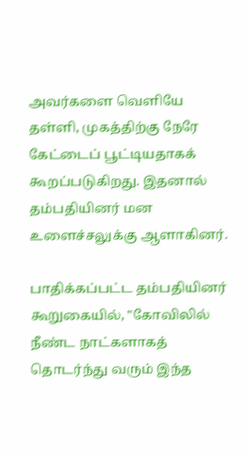அவர்களை வெளியே தள்ளி, முகத்திற்கு நேரே கேட்டைப் பூட்டியதாகக் கூறப்படுகிறது. இதனால் தம்பதியினர் மன உளைச்சலுக்கு ஆளாகினர்.

பாதிக்கப்பட்ட தம்பதியினர் கூறுகையில், "கோவிலில் நீண்ட நாட்களாகத் தொடர்ந்து வரும் இந்த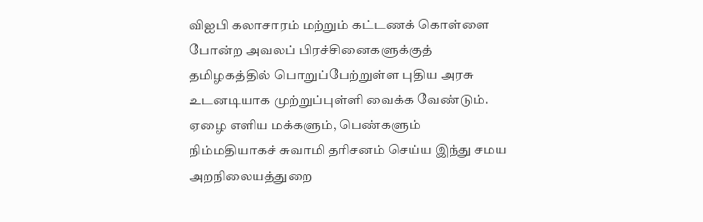விஐபி கலாசாரம் மற்றும் கட்டணக் கொள்ளை போன்ற அவலப் பிரச்சினைகளுக்குத் தமிழகத்தில் பொறுப்பேற்றுள்ள புதிய அரசு உடனடியாக முற்றுப்புள்ளி வைக்க வேண்டும். ஏழை எளிய மக்களும், பெண்களும் நிம்மதியாகச் சுவாமி தரிசனம் செய்ய இந்து சமய அறநிலையத்துறை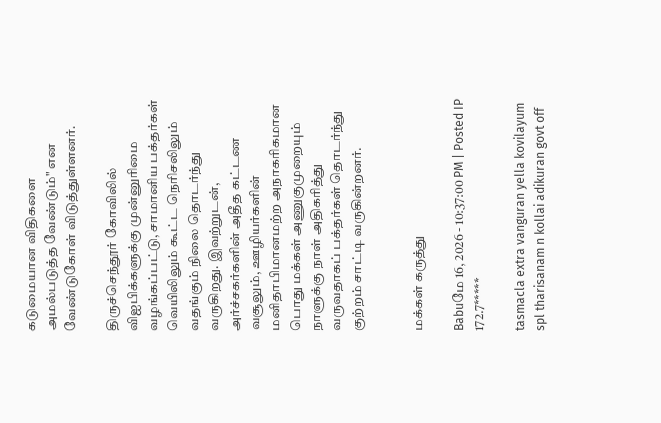கடுமையான விதிகளை அமல்படுத்த வேண்டும்" என வேண்டுகோள் விடுத்துள்ளனர்.

திருச்செந்தூர் கோவிலில் விஐபிக்களுக்கு முன்னுரிமை வழங்கப்பட்டு, சாமானிய பக்தர்கள் வெயிலிலும் கூட்ட நெரிசலிலும் வதங்கும் நிலை தொடர்ந்து வருகிறது. இவற்றுடன், அர்ச்சகர்களின் அதீத கட்டண வசூலும், ஊழியர்களின் மனிதாபிமானமற்ற அநாகரிகமான பொது மக்கள் அணுகுமுறையும் நாளுக்கு நாள் அதிகரித்து வருவதாகப் பக்தர்கள் தொடர்ந்து குற்றம் சாட்டி வருகின்றனர்.


மக்கள் கருத்து

Babuமே 16, 2026 - 10:37:00 PM | Posted IP 172.7*****

tasmacla extra vanguran yella kovilayum spl tharisanam n kollai adikuran govt off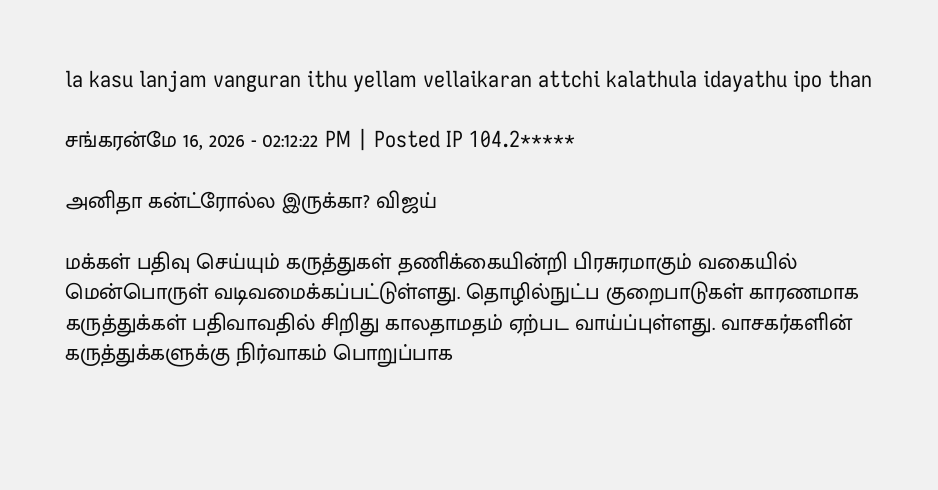la kasu lanjam vanguran ithu yellam vellaikaran attchi kalathula idayathu ipo than

சங்கரன்மே 16, 2026 - 02:12:22 PM | Posted IP 104.2*****

அனிதா கன்ட்ரோல்ல இருக்கா? விஜய்

மக்கள் பதிவு செய்யும் கருத்துகள் தணிக்கையின்றி பிரசுரமாகும் வகையில் மென்பொருள் வடிவமைக்கப்பட்டுள்ளது. தொழில்நுட்ப குறைபாடுகள் காரணமாக கருத்துக்கள் பதிவாவதில் சிறிது காலதாமதம் ஏற்பட வாய்ப்புள்ளது. வாசகர்களின் கருத்துக்களுக்கு நிர்வாகம் பொறுப்பாக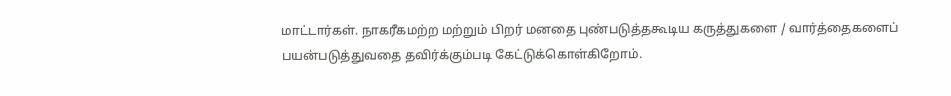மாட்டார்கள். நாகரீகமற்ற மற்றும் பிறர் மனதை புண்படுத்தகூடிய கருத்துகளை / வார்த்தைகளைப் பயன்படுத்துவதை தவிர்க்கும்படி கேட்டுக்கொள்கிறோம்.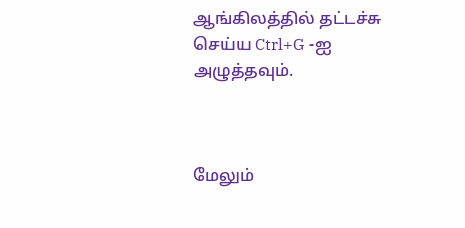ஆங்கிலத்தில் தட்டச்சு செய்ய Ctrl+G -ஐ அழுத்தவும்.



மேலும்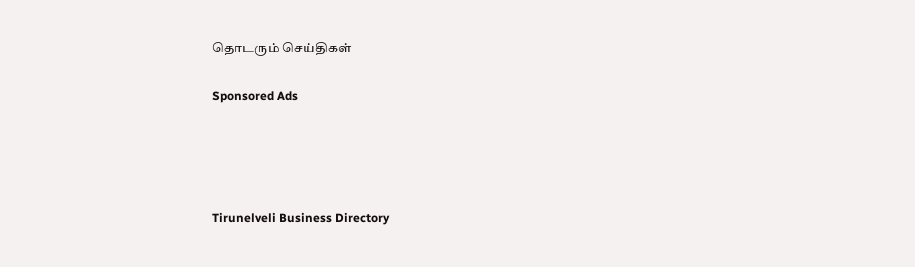தொடரும் செய்திகள்

Sponsored Ads




Tirunelveli Business Directory